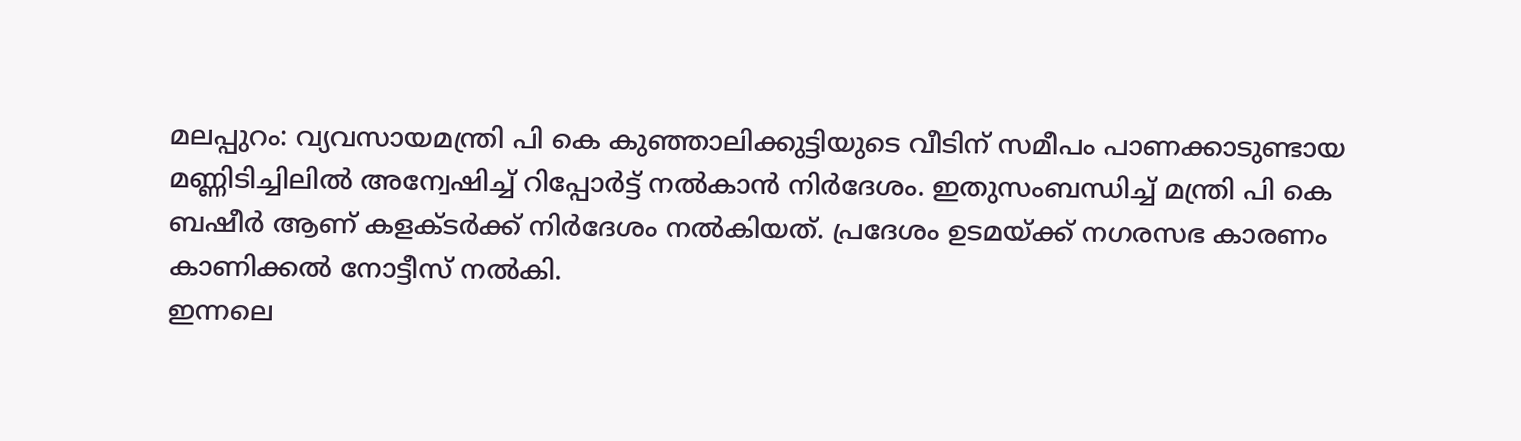മലപ്പുറം: വ്യവസായമന്ത്രി പി കെ കുഞ്ഞാലിക്കുട്ടിയുടെ വീടിന് സമീപം പാണക്കാടുണ്ടായ മണ്ണിടിച്ചിലിൽ അന്വേഷിച്ച് റിപ്പോർട്ട് നൽകാൻ നിർദേശം. ഇതുസംബന്ധിച്ച് മന്ത്രി പി കെ ബഷീർ ആണ് കളക്ടർക്ക് നിർദേശം നൽകിയത്. പ്രദേശം ഉടമയ്ക്ക് നഗരസഭ കാരണം കാണിക്കൽ നോട്ടീസ് നൽകി.
ഇന്നലെ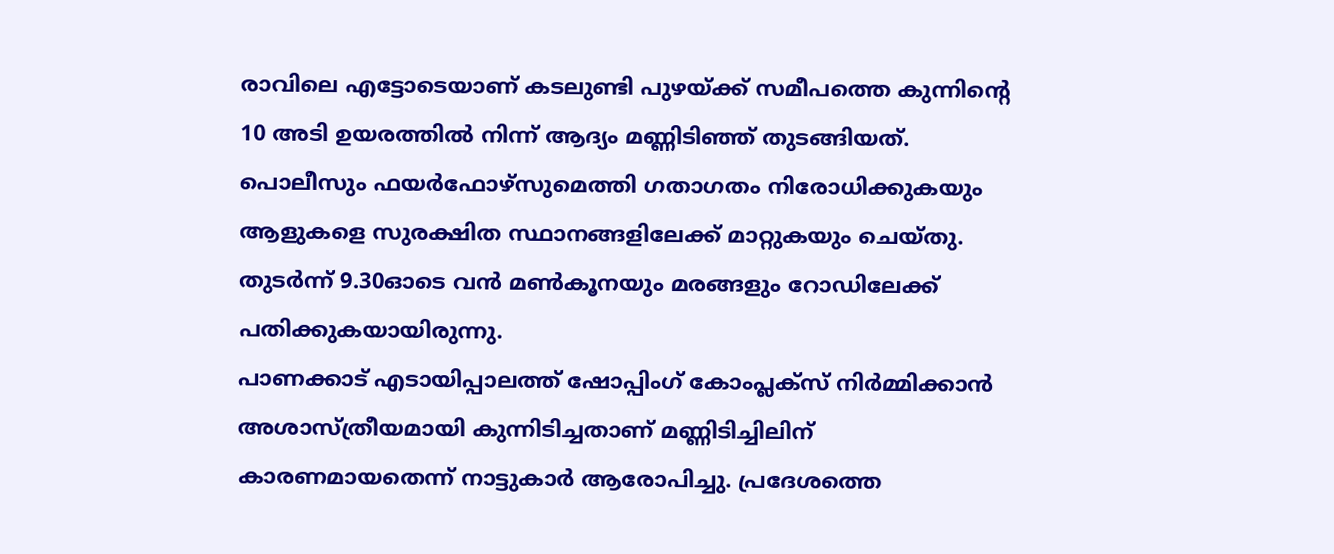രാവിലെ എട്ടോടെയാണ് കടലുണ്ടി പുഴയ്ക്ക് സമീപത്തെ കുന്നിന്റെ 10 അടി ഉയരത്തിൽ നിന്ന് ആദ്യം മണ്ണിടിഞ്ഞ് തുടങ്ങിയത്. പൊലീസും ഫയർഫോഴ്സുമെത്തി ഗതാഗതം നിരോധിക്കുകയും ആളുകളെ സുരക്ഷിത സ്ഥാനങ്ങളിലേക്ക് മാറ്റുകയും ചെയ്തു. തുടർന്ന് 9.30ഓടെ വൻ മൺകൂനയും മരങ്ങളും റോഡിലേക്ക് പതിക്കുകയായിരുന്നു.
പാണക്കാട് എടായിപ്പാലത്ത് ഷോപ്പിംഗ് കോംപ്ലക്സ് നിർമ്മിക്കാൻ അശാസ്ത്രീയമായി കുന്നിടിച്ചതാണ് മണ്ണിടിച്ചിലിന് കാരണമായതെന്ന് നാട്ടുകാർ ആരോപിച്ചു. പ്രദേശത്തെ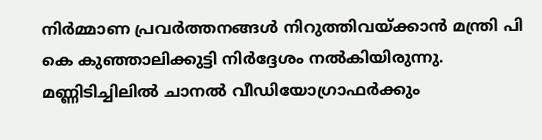നിർമ്മാണ പ്രവർത്തനങ്ങൾ നിറുത്തിവയ്ക്കാൻ മന്ത്രി പി കെ കുഞ്ഞാലിക്കുട്ടി നിർദ്ദേശം നൽകിയിരുന്നു.
മണ്ണിടിച്ചിലിൽ ചാനൽ വീഡിയോഗ്രാഫർക്കും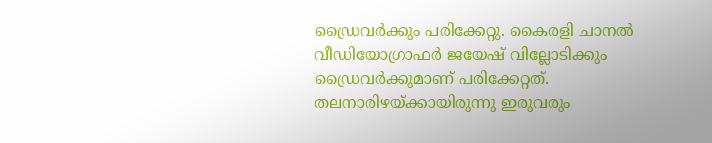ഡ്രൈവർക്കും പരിക്കേറ്റു. കൈരളി ചാനൽ വീഡിയോഗ്രാഫർ ജയേഷ് വില്ലോടിക്കും ഡ്രൈവർക്കുമാണ് പരിക്കേറ്റത്. തലനാരിഴയ്ക്കായിരുന്നു ഇരുവരും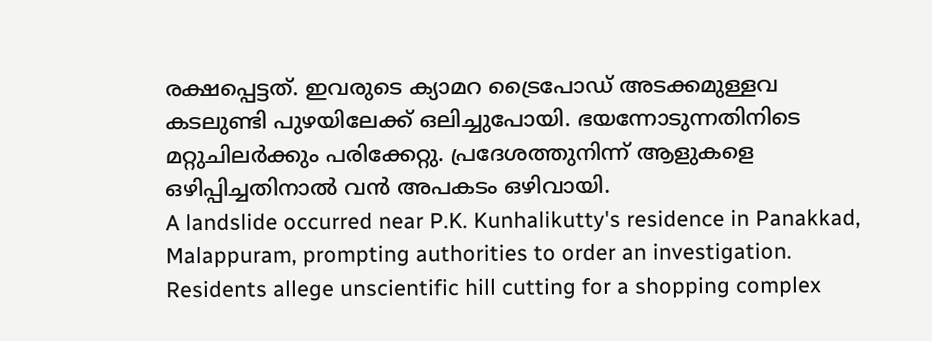രക്ഷപ്പെട്ടത്. ഇവരുടെ ക്യാമറ ട്രൈപോഡ് അടക്കമുള്ളവ കടലുണ്ടി പുഴയിലേക്ക് ഒലിച്ചുപോയി. ഭയന്നോടുന്നതിനിടെ മറ്റുചിലർക്കും പരിക്കേറ്റു. പ്രദേശത്തുനിന്ന് ആളുകളെ ഒഴിപ്പിച്ചതിനാൽ വൻ അപകടം ഒഴിവായി.
A landslide occurred near P.K. Kunhalikutty's residence in Panakkad, Malappuram, prompting authorities to order an investigation. Residents allege unscientific hill cutting for a shopping complex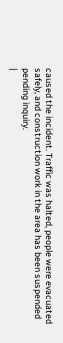caused the incident. Traffic was halted, people were evacuated safely, and construction work in the area has been suspended pending inquiry.
|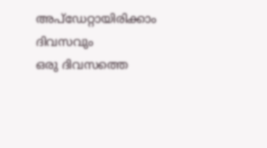അപ്ഡേറ്റായിരിക്കാം ദിവസവും
ഒരു ദിവസത്തെ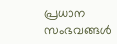പ്രധാന സംഭവങ്ങൾ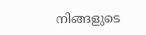നിങ്ങളുടെ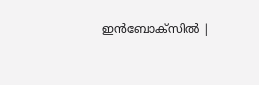ഇൻബോക്സിൽ |